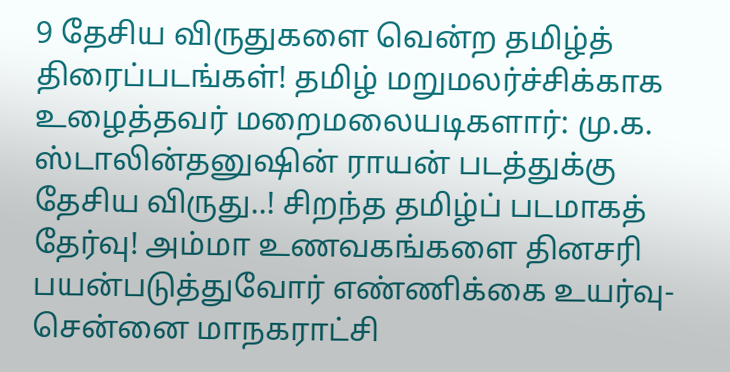9 தேசிய விருதுகளை வென்ற தமிழ்த் திரைப்படங்கள்! தமிழ் மறுமலர்ச்சிக்காக உழைத்தவர் மறைமலையடிகளார்: மு.க. ஸ்டாலின்தனுஷின் ராயன் படத்துக்கு தேசிய விருது..! சிறந்த தமிழ்ப் படமாகத் தேர்வு! அம்மா உணவகங்களை தினசரி பயன்படுத்துவோர் எண்ணிக்கை உயர்வு- சென்னை மாநகராட்சி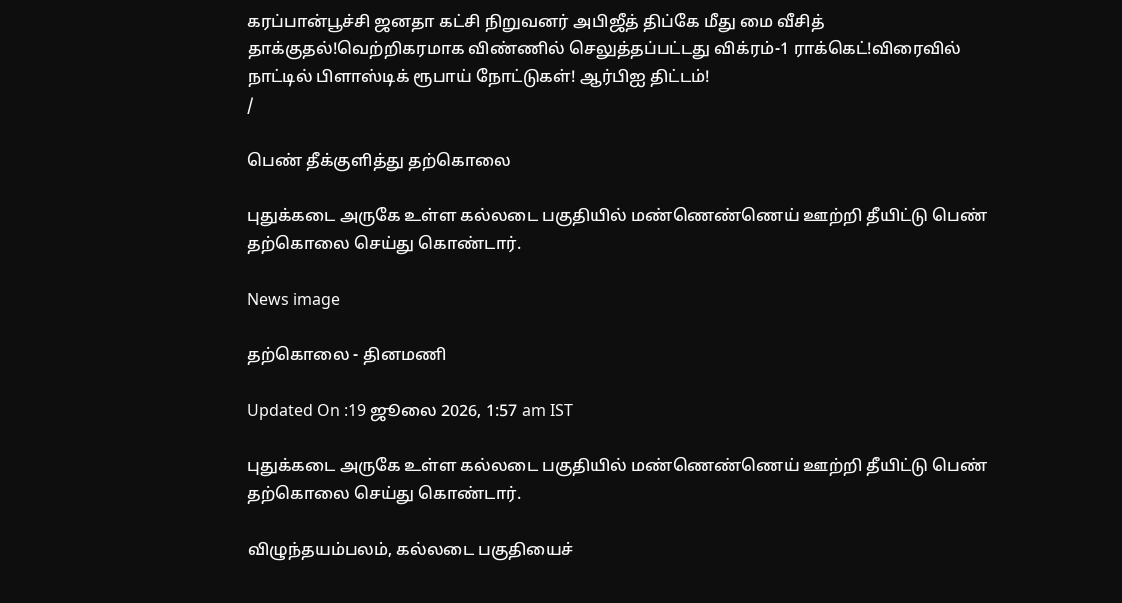கரப்பான்பூச்சி ஜனதா கட்சி நிறுவனர் அபிஜீத் திப்கே மீது மை வீசித் தாக்குதல்!வெற்றிகரமாக விண்ணில் செலுத்தப்பட்டது விக்ரம்-1 ராக்கெட்!விரைவில் நாட்டில் பிளாஸ்டிக் ரூபாய் நோட்டுகள்! ஆர்பிஐ திட்டம்!
/

பெண் தீக்குளித்து தற்கொலை

புதுக்கடை அருகே உள்ள கல்லடை பகுதியில் மண்ணெண்ணெய் ஊற்றி தீயிட்டு பெண் தற்கொலை செய்து கொண்டார்.

News image

தற்கொலை - தினமணி

Updated On :19 ஜூலை 2026, 1:57 am IST

புதுக்கடை அருகே உள்ள கல்லடை பகுதியில் மண்ணெண்ணெய் ஊற்றி தீயிட்டு பெண் தற்கொலை செய்து கொண்டார்.

விழுந்தயம்பலம், கல்லடை பகுதியைச்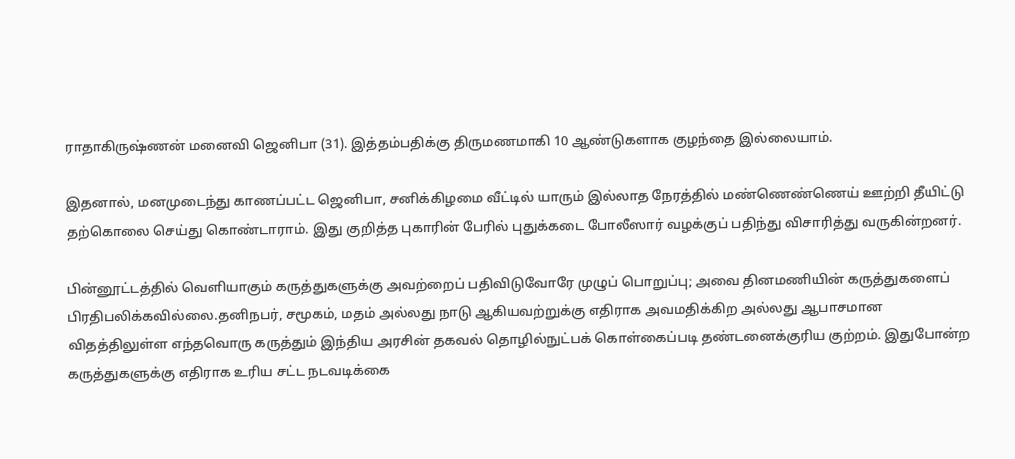ராதாகிருஷ்ணன் மனைவி ஜெனிபா (31). இத்தம்பதிக்கு திருமணமாகி 10 ஆண்டுகளாக குழந்தை இல்லையாம்.

இதனால், மனமுடைந்து காணப்பட்ட ஜெனிபா, சனிக்கிழமை வீட்டில் யாரும் இல்லாத நேரத்தில் மண்ணெண்ணெய் ஊற்றி தீயிட்டு தற்கொலை செய்து கொண்டாராம். இது குறித்த புகாரின் பேரில் புதுக்கடை போலீஸார் வழக்குப் பதிந்து விசாரித்து வருகின்றனர்.

பின்னூட்டத்தில் வெளியாகும் கருத்துகளுக்கு அவற்றைப் பதிவிடுவோரே முழுப் பொறுப்பு; அவை தினமணியின் கருத்துகளைப் பிரதிபலிக்கவில்லை.தனிநபர், சமூகம், மதம் அல்லது நாடு ஆகியவற்றுக்கு எதிராக அவமதிக்கிற அல்லது ஆபாசமான விதத்திலுள்ள எந்தவொரு கருத்தும் இந்திய அரசின் தகவல் தொழில்நுட்பக் கொள்கைப்படி தண்டனைக்குரிய குற்றம். இதுபோன்ற கருத்துகளுக்கு எதிராக உரிய சட்ட நடவடிக்கை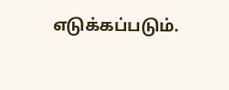எடுக்கப்படும்.